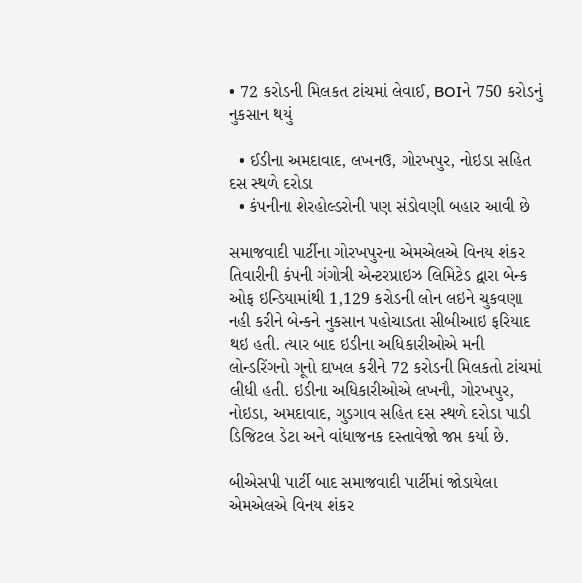• 72 કરોડની મિલકત ટાંચમાં લેવાઈ, BOIને 750 કરોડનું નુકસાન થયું

  • ઈડીના અમદાવાદ, લખનઉ, ગોરખપુર, નોઇડા સહિત દસ સ્થળે દરોડા
  • કંપનીના શેરહોલ્ડરોની પણ સંડોવણી બહાર આવી છે

સમાજવાદી પાર્ટીના ગોરખપુરના એમએલએ વિનય શંકર તિવારીની કંપની ગંગોત્રી એન્ટરપ્રાઇઝ લિમિટેડ દ્વારા બેન્ક ઓફ ઇન્ડિયામાંથી 1,129 કરોડની લોન લઇને ચુકવણા નહી કરીને બેન્કને નુકસાન પહોચાડતા સીબીઆઇ ફરિયાદ થઇ હતી. ત્યાર બાદ ઇડીના અધિકારીઓએ મની લોન્ડરિંગનો ગૂનો દાખલ કરીને 72 કરોડની મિલકતો ટાંચમાં લીધી હતી. ઇડીના અધિકારીઓએ લખનૌ, ગોરખપુર, નોઇડા, અમદાવાદ, ગુડગાવ સહિત દસ સ્થળે દરોડા પાડી ડિજિટલ ડેટા અને વાંધાજનક દસ્તાવેજો જપ્ત કર્યા છે.

બીએસપી પાર્ટી બાદ સમાજવાદી પાર્ટીમાં જોડાયેલા એમએલએ વિનય શંકર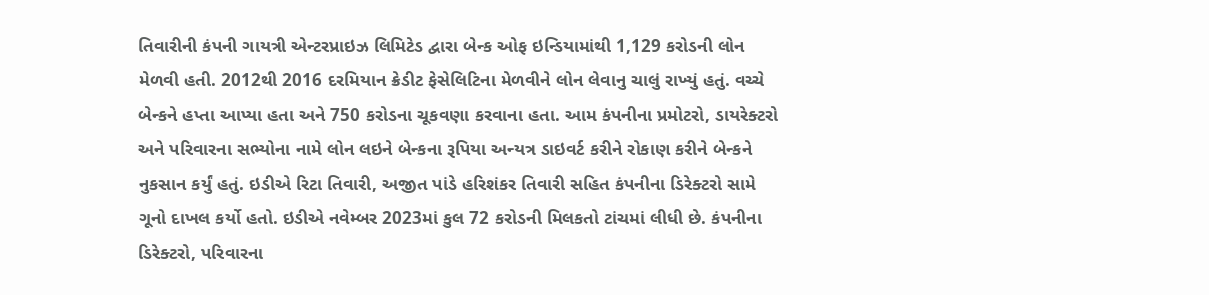તિવારીની કંપની ગાયત્રી એન્ટરપ્રાઇઝ લિમિટેડ દ્વારા બેન્ક ઓફ ઇન્ડિયામાંથી 1,129 કરોડની લોન મેળવી હતી. 2012થી 2016 દરમિયાન ક્રેડીટ ફેસેલિટિના મેળવીને લોન લેવાનુ ચાલું રાખ્યું હતું. વચ્ચે બેન્કને હપ્તા આપ્યા હતા અને 750 કરોડના ચૂકવણા કરવાના હતા. આમ કંપનીના પ્રમોટરો, ડાયરેક્ટરો અને પરિવારના સભ્યોના નામે લોન લઇને બેન્કના રૂપિયા અન્યત્ર ડાઇવર્ટ કરીને રોકાણ કરીને બેન્કને નુકસાન કર્યું હતું. ઇડીએ રિટા તિવારી, અજીત પાંડે હરિશંકર તિવારી સહિત કંપનીના ડિરેક્ટરો સામે ગૂનો દાખલ કર્યો હતો. ઇડીએ નવેમ્બર 2023માં કુલ 72 કરોડની મિલકતો ટાંચમાં લીધી છે. કંપનીના ડિરેક્ટરો, પરિવારના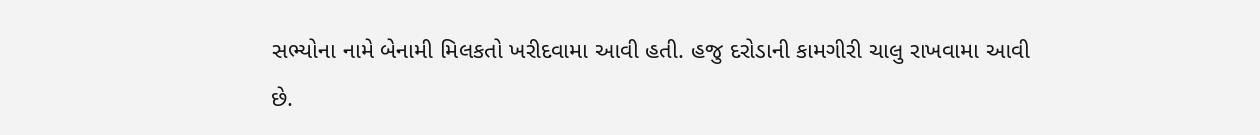સભ્યોના નામે બેનામી મિલકતો ખરીદવામા આવી હતી. હજુ દરોડાની કામગીરી ચાલુ રાખવામા આવી છે.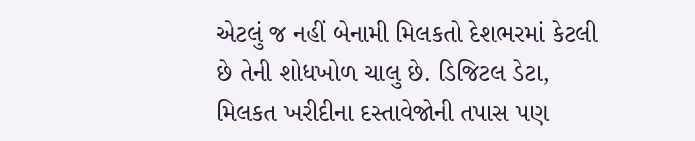એટલું જ નહીં બેનામી મિલકતો દેશભરમાં કેટલી છે તેની શોધખોળ ચાલુ છે. ડિજિટલ ડેટા, મિલકત ખરીદીના દસ્તાવેજોની તપાસ પણ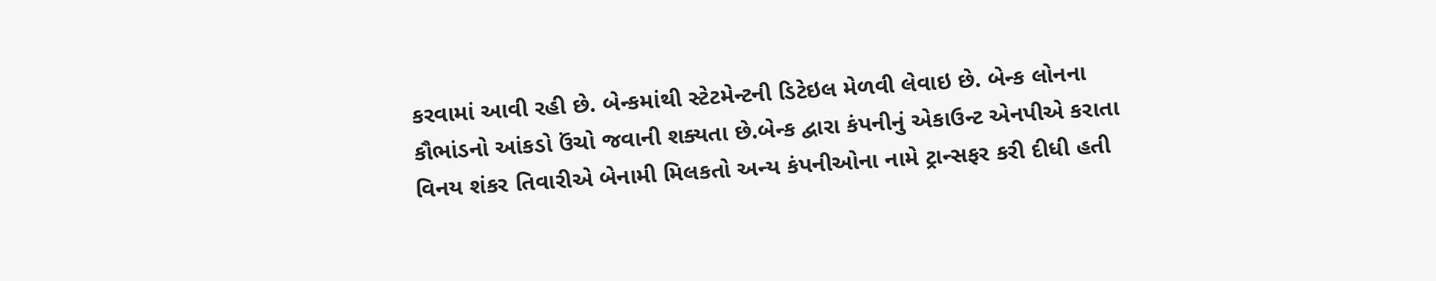કરવામાં આવી રહી છે. બેન્કમાંથી સ્ટેટમેન્ટની ડિટેઇલ મેળવી લેવાઇ છે. બેન્ક લોનના કૌભાંડનો આંકડો ઉંચો જવાની શક્યતા છે.બેન્ક દ્વારા કંપનીનું એકાઉન્ટ એનપીએ કરાતા વિનય શંકર તિવારીએ બેનામી મિલકતો અન્ય કંપનીઓના નામે ટ્રાન્સફર કરી દીધી હતી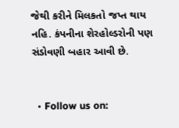જેથી કરીને મિલકતો જપ્ત થાય નહિ. કંપનીના શેરહોલ્ડરોની પણ સંડોવણી બહાર આવી છે.


  • Follow us on: